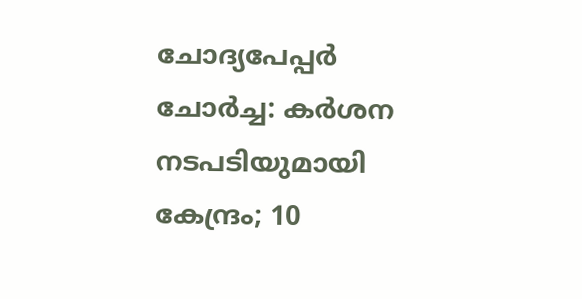ചോദ്യപേപ്പര്‍ ചോര്‍ച്ച: കര്‍ശന നടപടിയുമായി കേന്ദ്രം; 10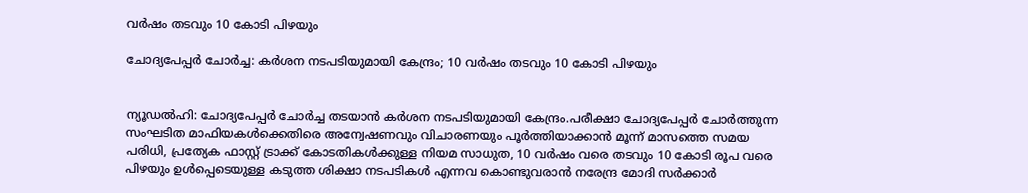വര്‍ഷം തടവും 10 കോടി പിഴയും

ചോദ്യപേപ്പര്‍ ചോര്‍ച്ച: കര്‍ശന നടപടിയുമായി കേന്ദ്രം; 10 വര്‍ഷം തടവും 10 കോടി പിഴയും


ന്യൂഡൽഹി: ചോദ്യപേപ്പർ ചോർച്ച തടയാൻ കർശന നടപടിയുമായി കേന്ദ്രം.പരീക്ഷാ ചോദ്യപേപ്പർ ചോർത്തുന്ന സംഘടിത മാഫിയകള്‍ക്കെതിരെ അന്വേഷണവും വിചാരണയും പൂർത്തിയാക്കാൻ മൂന്ന് മാസത്തെ സമയ പരിധി, പ്രത്യേക ഫാസ്റ്റ് ട്രാക്ക് കോടതികള്‍ക്കുള്ള നിയമ സാധുത, 10 വർഷം വരെ തടവും 10 കോടി രൂപ വരെ പിഴയും ഉള്‍പ്പെടെയുള്ള കടുത്ത ശിക്ഷാ നടപടികള്‍ എന്നവ കൊണ്ടുവരാൻ നരേന്ദ്ര മോദി സർക്കാർ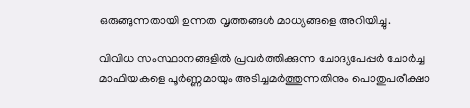ഒരുങ്ങുന്നതായി ഉന്നത വൃത്തങ്ങള്‍ മാധ്യങ്ങളെ അറിയിച്ചു.

വിവിധ സംസ്ഥാനങ്ങളില്‍ പ്രവർത്തിക്കുന്ന ചോദ്യപേപ്പർ ചോർച്ച മാഫിയകളെ പൂർണ്ണമായും അടിച്ചമർത്തുന്നതിനും പൊതുപരീക്ഷാ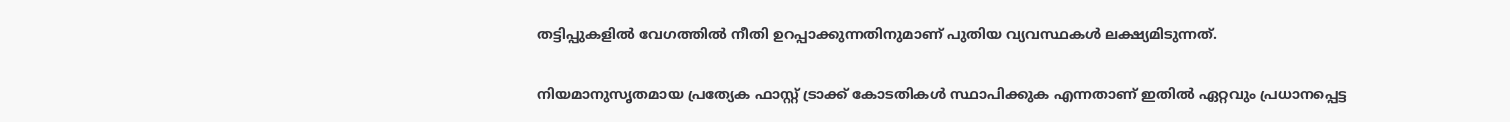തട്ടിപ്പുകളില്‍ വേഗത്തില്‍ നീതി ഉറപ്പാക്കുന്നതിനുമാണ് പുതിയ വ്യവസ്ഥകള്‍ ലക്ഷ്യമിടുന്നത്.

നിയമാനുസൃതമായ പ്രത്യേക ഫാസ്റ്റ് ട്രാക്ക് കോടതികള്‍ സ്ഥാപിക്കുക എന്നതാണ് ഇതില്‍ ഏറ്റവും പ്രധാനപ്പെട്ട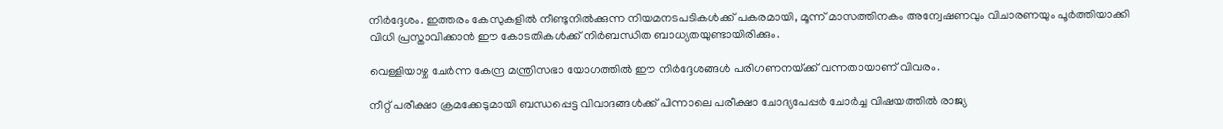നിർദ്ദേശം. ഇത്തരം കേസുകളില്‍ നീണ്ടുനില്‍ക്കുന്ന നിയമനടപടികള്‍ക്ക് പകരമായി, മൂന്ന് മാസത്തിനകം അന്വേഷണവും വിചാരണയും പൂർത്തിയാക്കി വിധി പ്രസ്താവിക്കാൻ ഈ കോടതികള്‍ക്ക് നിർബന്ധിത ബാധ്യതയുണ്ടായിരിക്കും.

വെള്ളിയാഴ്ച ചേർന്ന കേന്ദ്ര മന്ത്രിസഭാ യോഗത്തില്‍ ഈ നിർദ്ദേശങ്ങള്‍ പരിഗണനയ്‌ക്ക് വന്നതായാണ് വിവരം.

നീറ്റ് പരീക്ഷാ ക്രമക്കേടുമായി ബന്ധപ്പെട്ട വിവാദങ്ങള്‍ക്ക് പിന്നാലെ പരീക്ഷാ ചോദ്യപേപ്പർ ചോർച്ച വിഷയത്തില്‍ രാജ്യ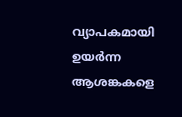വ്യാപകമായി ഉയർന്ന ആശങ്കകളെ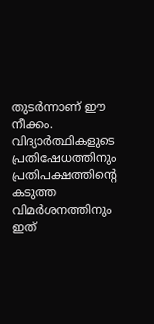തുടർന്നാണ് ഈ നീക്കം. വിദ്യാർത്ഥികളുടെ പ്രതിഷേധത്തിനും പ്രതിപക്ഷത്തിന്റെ കടുത്ത വിമർശനത്തിനും ഇത്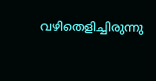വഴിതെളിച്ചിരുന്നു